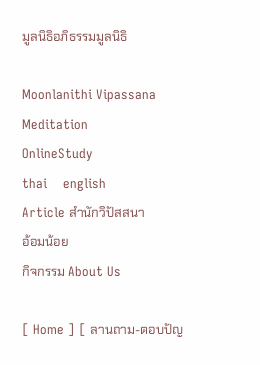มูลนิธิอภิธรรมมูลนิธิ

Moonlanithi Vipassana
Meditation
OnlineStudy
thai    english
Article สำนักวิปัสสนา
อ้อมน้อย
กิจกรรม About Us

[ Home ] [ ลานถาม-ตอบปัญ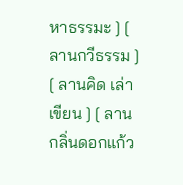หาธรรมะ ] [ ลานกวีธรรม ] [ ลานคิด เล่า เขียน ] [ ลานกลิ่นดอกแก้ว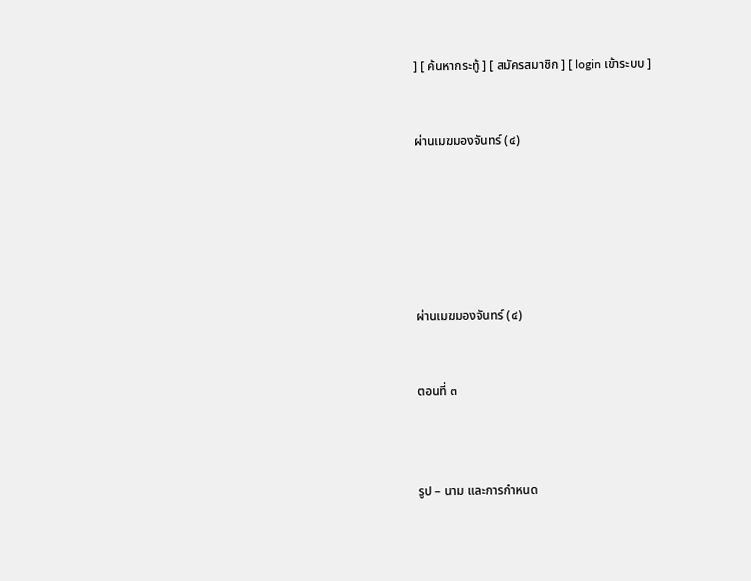] [ ค้นหากระทู้ ] [ สมัครสมาชิก ] [ login เข้าระบบ ]


ผ่านเมฆมองจันทร์ (๔)






ผ่านเมฆมองจันทร์ (๔)


ตอนที่ ๓



รูป – นาม และการกำหนด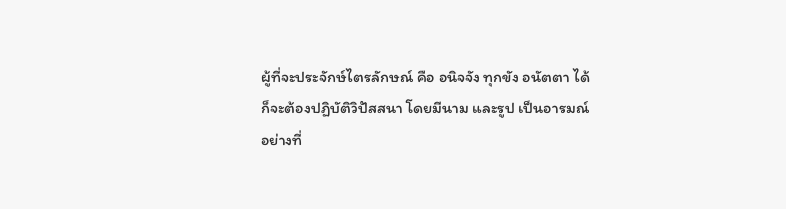ผู้ที่จะประจักษ์ไตรลักษณ์ คือ อนิจจัง ทุกขัง อนัตตา ได้
ก็จะต้องปฏิบัติวิปัสสนา โดยมีนาม และรูป เป็นอารมณ์
อย่างที่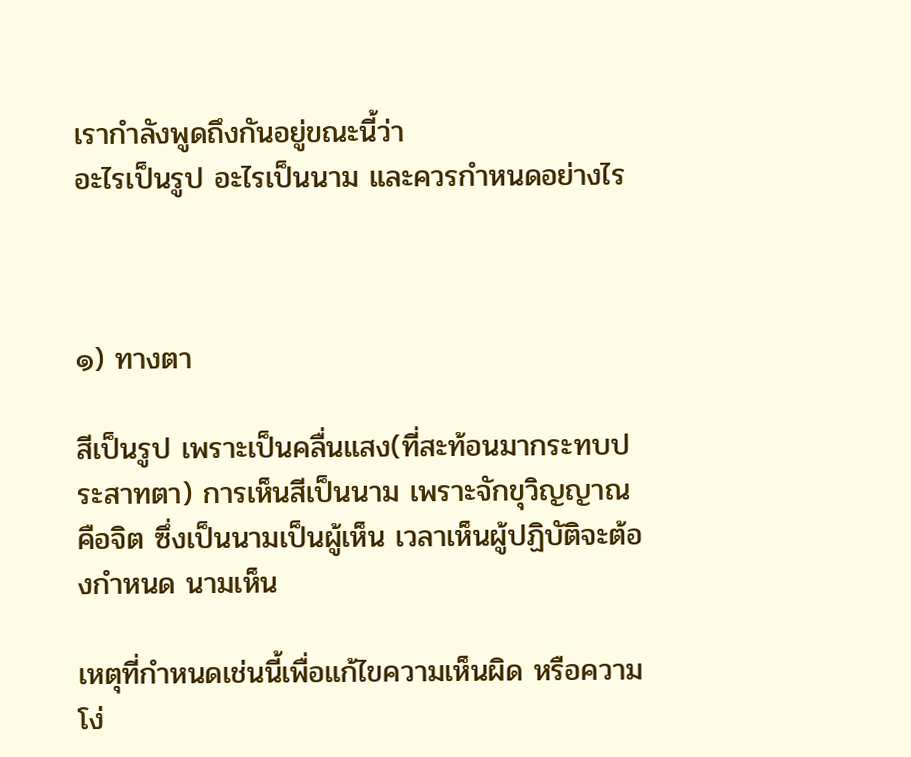เรากำลังพูดถึงกันอยู่ขณะนี้ว่า
อะไรเป็นรูป อะไรเป็นนาม และควรกำหนดอย่างไร



๑) ทางตา

สีเป็นรูป เพราะเป็นคลื่นแสง(ที่สะท้อนมากระทบประสาทตา) การเห็นสีเป็นนาม เพราะจักขุวิญญาณ คือจิต ซึ่งเป็นนามเป็นผู้เห็น เวลาเห็นผู้ปฏิบัติจะต้องกำหนด นามเห็น

เหตุที่กำหนดเช่นนี้เพื่อแก้ไขความเห็นผิด หรือความโง่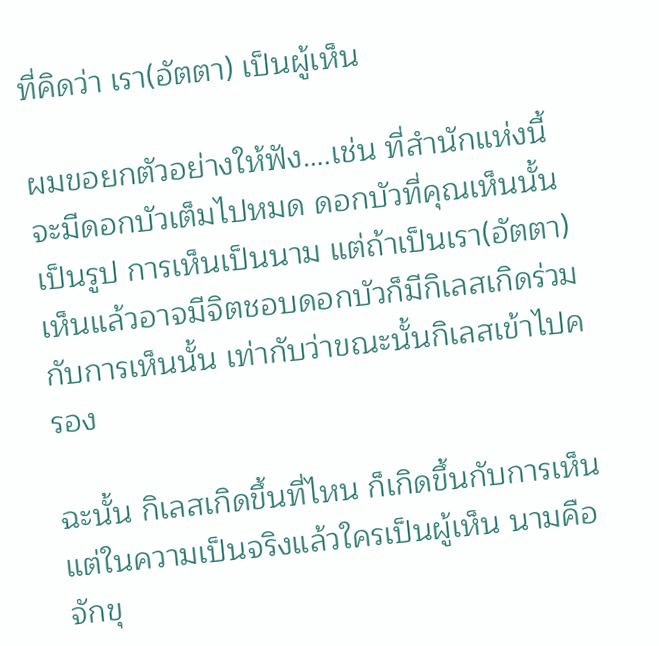ที่คิดว่า เรา(อัตตา) เป็นผู้เห็น

ผมขอยกตัวอย่างให้ฟัง….เช่น ที่สำนักแห่งนี้จะมีดอกบัวเต็มไปหมด ดอกบัวที่คุณเห็นนั้นเป็นรูป การเห็นเป็นนาม แต่ถ้าเป็นเรา(อัตตา)เห็นแล้วอาจมีจิตชอบดอกบัวก็มีกิเลสเกิดร่วมกับการเห็นนั้น เท่ากับว่าขณะนั้นกิเลสเข้าไปครอง

ฉะนั้น กิเลสเกิดขึ้นที่ไหน ก็เกิดขึ้นกับการเห็น แต่ในความเป็นจริงแล้วใครเป็นผู้เห็น นามคือจักขุ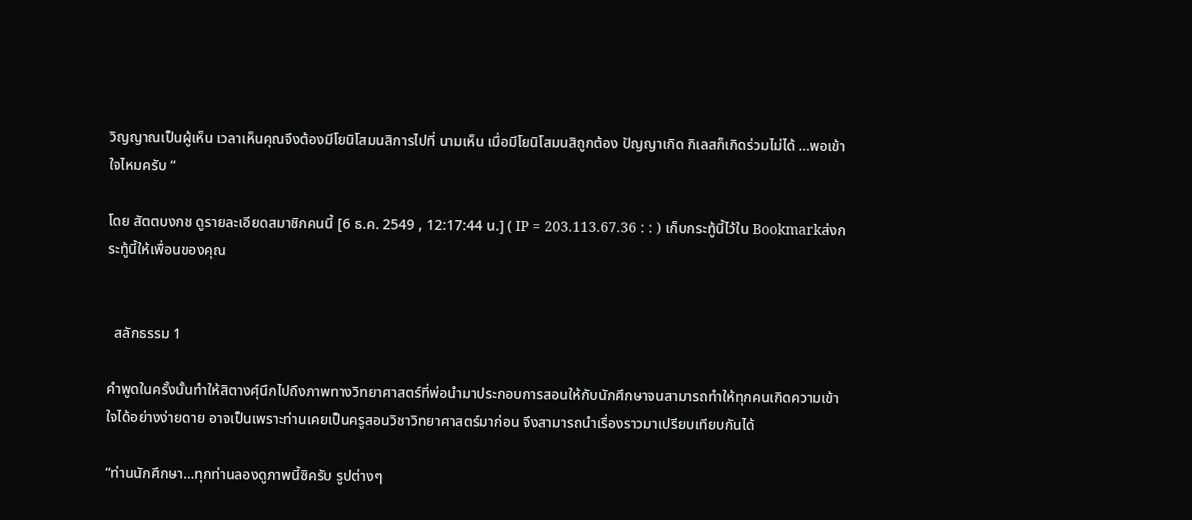วิญญาณเป็นผู้เห็น เวลาเห็นคุณจึงต้องมีโยนิโสมนสิการไปที่ นามเห็น เมื่อมีโยนิโสมนสิถูกต้อง ปัญญาเกิด กิเลสก็เกิดร่วมไม่ได้ …พอเข้าใจไหมครับ “

โดย สัตตบงกช ดูรายละเอียดสมาชิกคนนี้ [6 ธ.ค. 2549 , 12:17:44 น.] ( IP = 203.113.67.36 : : ) เก็บกระทู้นี้ไว้ใน Bookmarkส่งกระทู้นี้ให้เพื่อนของคุณ


  สลักธรรม 1

คำพูดในครั้งนั้นทำให้สิตางศุ์นึกไปถึงภาพทางวิทยาศาสตร์ที่พ่อนำมาประกอบการสอนให้กับนักศึกษาจนสามารถทำให้ทุกคนเกิดความเข้าใจได้อย่างง่ายดาย อาจเป็นเพราะท่านเคยเป็นครูสอนวิชาวิทยาศาสตร์มาก่อน จึงสามารถนำเรื่องราวมาเปรียบเทียบกันได้

“ท่านนักศึกษา…ทุกท่านลองดูภาพนี้ซิครับ รูปต่างๆ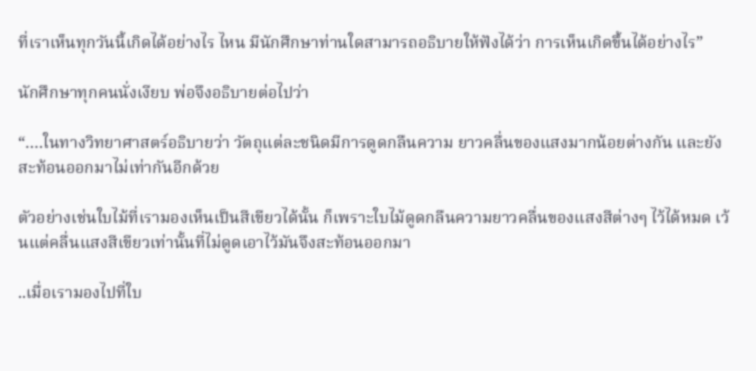ที่เราเห็นทุกวันนี้เกิดได้อย่างไร ไหน มีนักศึกษาท่านใดสามารถอธิบายให้ฟังได้ว่า การเห็นเกิดขึ้นได้อย่างไร”

นักศึกษาทุกคนนั่งเงียบ พ่อจึงอธิบายต่อไปว่า

“….ในทางวิทยาศาสตร์อธิบายว่า วัตถุแต่ละชนิดมีการดูดกลืนความ ยาวคลื่นของแสงมากน้อยต่างกัน และยังสะท้อนออกมาไม่เท่ากันอีกด้วย

ตัวอย่างเช่นใบไม้ที่เรามองเห็นเป็นสีเขียวได้นั้น ก็เพราะใบไม้ดูดกลืนความยาวคลื่นของแสงสีต่างๆ ไว้ได้หมด เว้นแต่คลื่นแสงสีเขียวเท่านั้นที่ไม่ดูดเอาไว้มันจึงสะท้อนออกมา

..เมื่อเรามองไปที่ใบ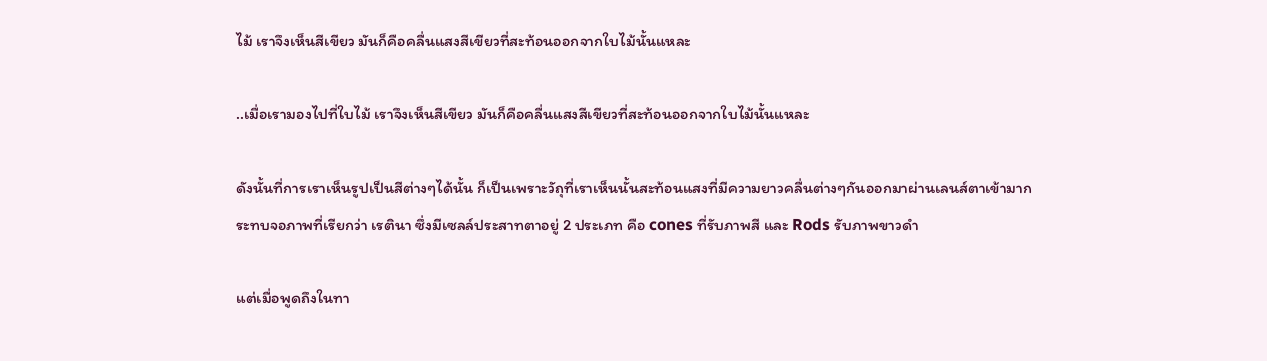ไม้ เราจึงเห็นสีเขียว มันก็คือคลื่นแสงสีเขียวที่สะท้อนออกจากใบไม้นั้นแหละ

..เมื่อเรามองไปที่ใบไม้ เราจึงเห็นสีเขียว มันก็คือคลื่นแสงสีเขียวที่สะท้อนออกจากใบไม้นั้นแหละ

ดังนั้นที่การเราเห็นรูปเป็นสีต่างๆได้นั้น ก็เป็นเพราะวัถุที่เราเห็นนั้นสะท้อนแสงที่มีความยาวคลื่นต่างๆกันออกมาผ่านเลนส์ตาเข้ามากระทบจอภาพที่เรียกว่า เรตินา ซึ่งมีเซลล์ประสาทตาอยู่ 2 ประเภท คือ cones ที่รับภาพสี และ Rods รับภาพขาวดำ

แต่เมื่อพูดถึงในทา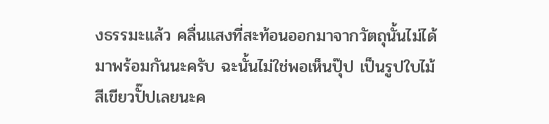งธรรมะแล้ว คลื่นแสงที่สะท้อนออกมาจากวัตถุนั้นไม่ได้มาพร้อมกันนะครับ ฉะนั้นไม่ใช่พอเห็นปุ๊ป เป็นรูปใบไม้สีเขียวปั๊ปเลยนะค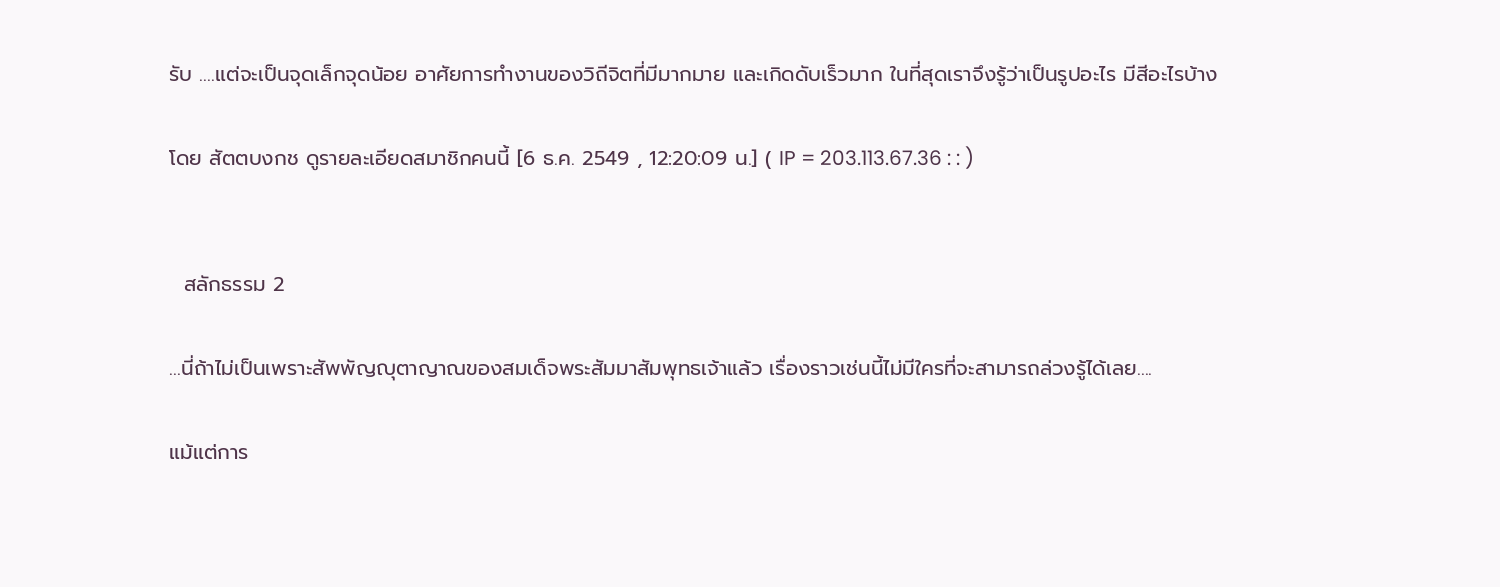รับ ….แต่จะเป็นจุดเล็กจุดน้อย อาศัยการทำงานของวิถีจิตที่มีมากมาย และเกิดดับเร็วมาก ในที่สุดเราจึงรู้ว่าเป็นรูปอะไร มีสีอะไรบ้าง

โดย สัตตบงกช ดูรายละเอียดสมาชิกคนนี้ [6 ธ.ค. 2549 , 12:20:09 น.] ( IP = 203.113.67.36 : : )


  สลักธรรม 2

…นี่ถ้าไม่เป็นเพราะสัพพัญญุตาญาณของสมเด็จพระสัมมาสัมพุทธเจ้าแล้ว เรื่องราวเช่นนี้ไม่มีใครที่จะสามารถล่วงรู้ได้เลย….

แม้แต่การ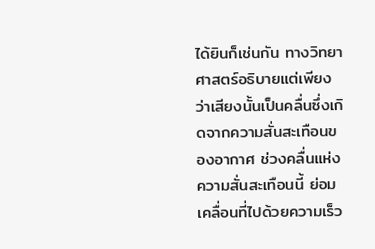ได้ยินก็เช่นกัน ทางวิทยาศาสตร์อธิบายแต่เพียงว่าเสียงนั้นเป็นคลื่นซึ่งเกิดจากความสั่นสะเทือนของอากาศ ช่วงคลื่นแห่งความสั่นสะเทือนนี้ ย่อมเคลื่อนที่ไปด้วยความเร็ว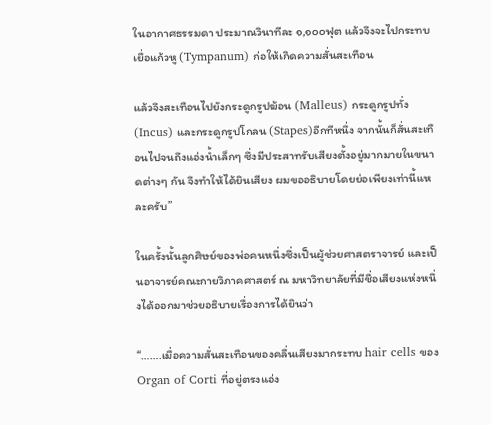ในอากาศธรรมดา ประมาณวินาทีละ ๑,๑๐๐ฟุต แล้วจึงจะไปกระทบเยื่อแก้วหู (Tympanum) ก่อให้เกิดความสั่นสะเทือน

แล้วจึงสะเทือนไปยังกระดูกรูปฆ้อน (Malleus) กระดูกรูปทั่ง (Incus) และกระดูกรูปโกลน (Stapes)อีกทีหนึ่ง จากนั้นก็สั่นสะเทือนไปจนถึงแอ่งน้ำเล็กๆ ซึ่งมีประสาทรับเสียงตั้งอยู่มากมายในขนาดต่างๆ กัน จึงทำให้ได้ยินเสียง ผมขออธิบายโดยย่อเพียงเท่านี้แหละครับ”

ในครั้งนั้นลูกศิษย์ของพ่อคนหนึ่งซึ่งเป็นผู้ช่วยศาสตราจารย์ และเป็นอาจารย์คณะกายวิภาคศาสตร์ ณ มหาวิทยาลัยที่มีชื่อเสียงแห่งหนึ่งได้ออกมาช่วยอธิบายเรื่องการได้ยินว่า

“…….เมื่อความสั่นสะเทือนของคลื่นเสียงมากระทบ hair cells ของ Organ of Corti ที่อยู่ตรงแอ่ง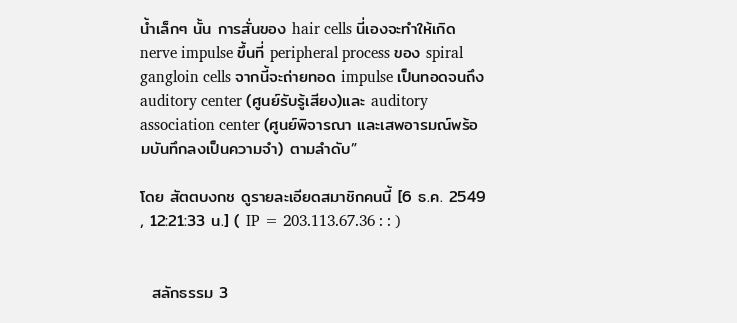น้ำเล็กๆ นั้น การสั่นของ hair cells นี่เองจะทำให้เกิด nerve impulse ขึ้นที่ peripheral process ของ spiral gangloin cells จากนี้จะถ่ายทอด impulse เป็นทอดจนถึง auditory center (ศูนย์รับรู้เสียง)และ auditory association center (ศูนย์พิจารณา และเสพอารมณ์พร้อมบันทึกลงเป็นความจำ) ตามลำดับ”

โดย สัตตบงกช ดูรายละเอียดสมาชิกคนนี้ [6 ธ.ค. 2549 , 12:21:33 น.] ( IP = 203.113.67.36 : : )


  สลักธรรม 3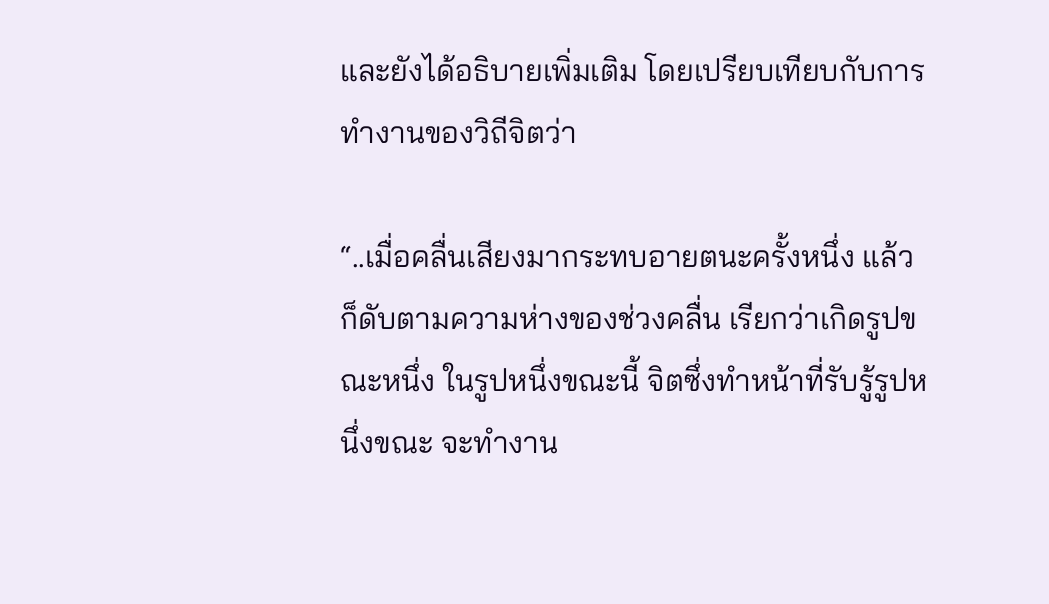และยังได้อธิบายเพิ่มเติม โดยเปรียบเทียบกับการทำงานของวิถีจิตว่า

“..เมื่อคลื่นเสียงมากระทบอายตนะครั้งหนึ่ง แล้วก็ดับตามความห่างของช่วงคลื่น เรียกว่าเกิดรูปขณะหนึ่ง ในรูปหนึ่งขณะนี้ จิตซึ่งทำหน้าที่รับรู้รูปหนึ่งขณะ จะทำงาน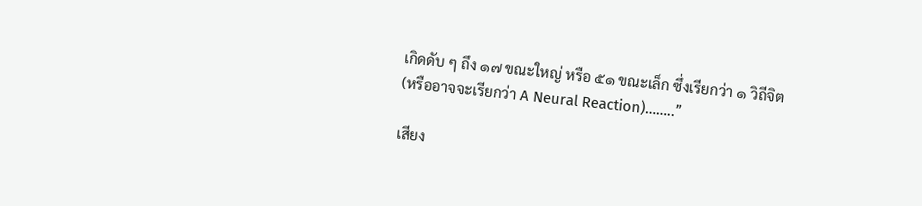เกิดดับ ๆ ถึง ๑๗ ขณะใหญ่ หรือ ๕๑ ขณะเล็ก ซึ่งเรียกว่า ๑ วิถีจิต (หรืออาจจะเรียกว่า A Neural Reaction)……..”

เสียง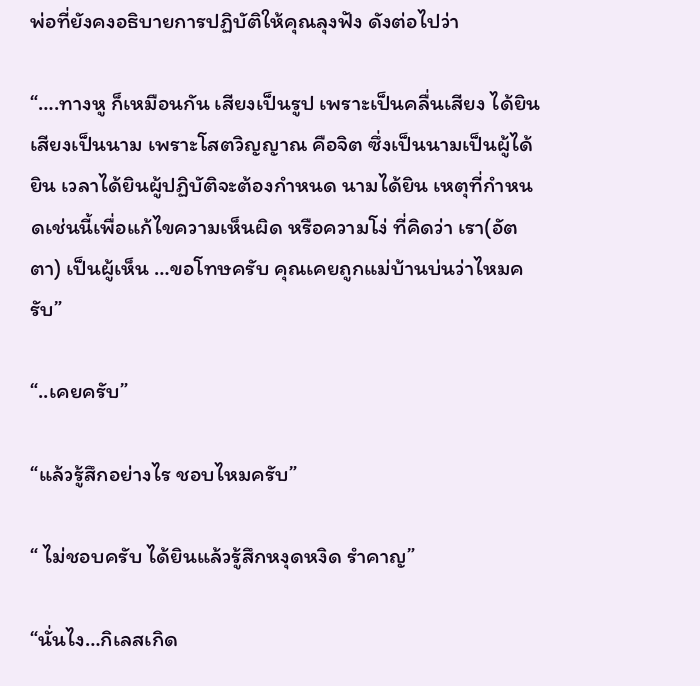พ่อที่ยังคงอธิบายการปฏิบัติให้คุณลุงฟัง ดังต่อไปว่า

“….ทางหู ก็เหมือนกัน เสียงเป็นรูป เพราะเป็นคลื่นเสียง ได้ยินเสียงเป็นนาม เพราะโสตวิญญาณ คือจิต ซึ่งเป็นนามเป็นผู้ได้ยิน เวลาได้ยินผู้ปฏิบัติจะต้องกำหนด นามได้ยิน เหตุที่กำหนดเช่นนี้เพื่อแก้ไขความเห็นผิด หรือความโง่ ที่คิดว่า เรา(อัตตา) เป็นผู้เห็น …ขอโทษครับ คุณเคยถูกแม่บ้านบ่นว่าไหมครับ”

“..เคยครับ”

“แล้วรู้สึกอย่างไร ชอบไหมครับ”

“ ไม่ชอบครับ ได้ยินแล้วรู้สึกหงุดหงิด รำคาญ”

“นั่นไง…กิเลสเกิด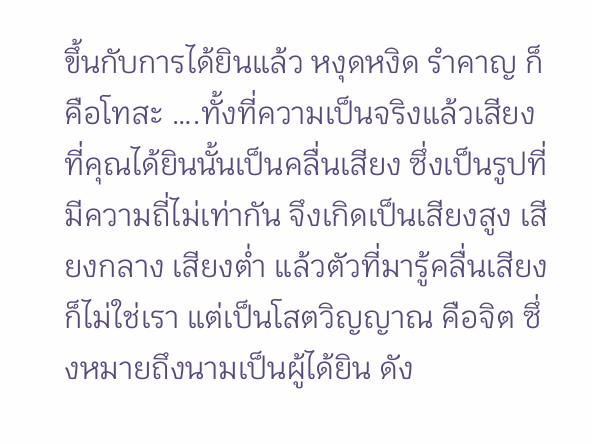ขึ้นกับการได้ยินแล้ว หงุดหงิด รำคาญ ก็คือโทสะ ….ทั้งที่ความเป็นจริงแล้วเสียงที่คุณได้ยินนั้นเป็นคลื่นเสียง ซึ่งเป็นรูปที่มีความถี่ไม่เท่ากัน จึงเกิดเป็นเสียงสูง เสียงกลาง เสียงต่ำ แล้วตัวที่มารู้คลื่นเสียงก็ไม่ใช่เรา แต่เป็นโสตวิญญาณ คือจิต ซึ่งหมายถึงนามเป็นผู้ได้ยิน ดัง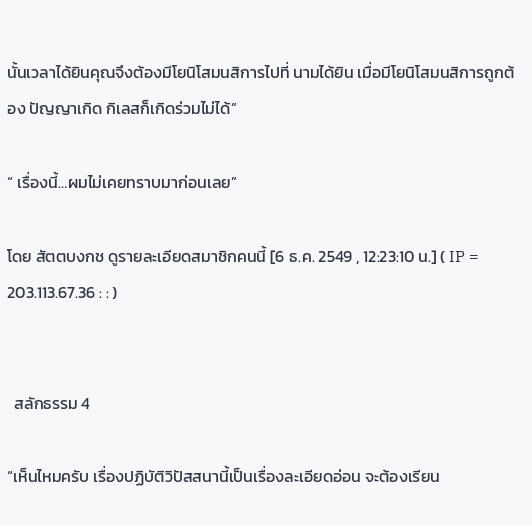นั้นเวลาได้ยินคุณจึงต้องมีโยนิโสมนสิการไปที่ นามได้ยิน เมื่อมีโยนิโสมนสิการถูกต้อง ปัญญาเกิด กิเลสก็เกิดร่วมไม่ได้”

“ เรื่องนี้…ผมไม่เคยทราบมาก่อนเลย”

โดย สัตตบงกช ดูรายละเอียดสมาชิกคนนี้ [6 ธ.ค. 2549 , 12:23:10 น.] ( IP = 203.113.67.36 : : )


  สลักธรรม 4

“เห็นไหมครับ เรื่องปฏิบัติวิปัสสนานี้เป็นเรื่องละเอียดอ่อน จะต้องเรียน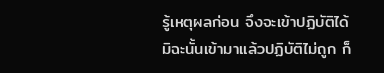รู้เหตุผลก่อน จึงจะเข้าปฏิบัติได้ มิฉะนั้นเข้ามาแล้วปฏิบัติไม่ถูก ก็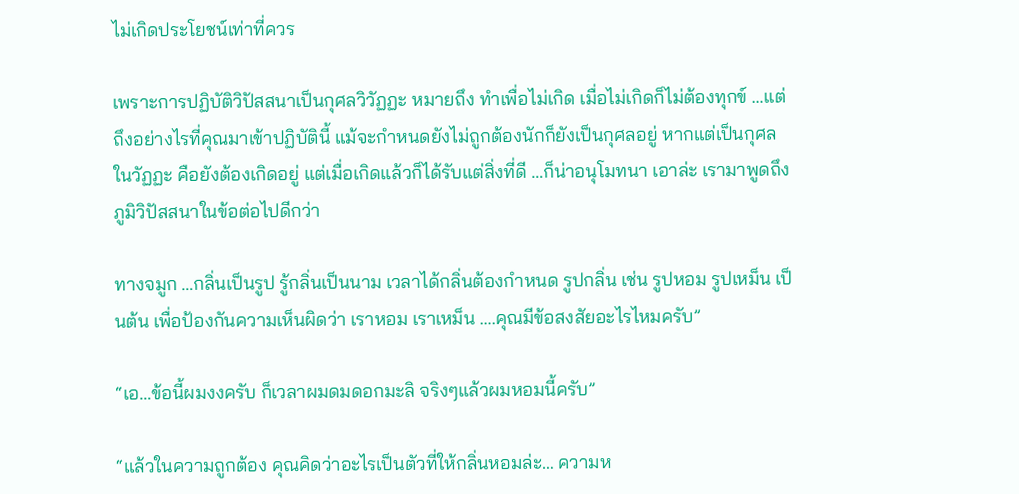ไม่เกิดประโยชน์เท่าที่ควร

เพราะการปฏิบัติวิปัสสนาเป็นกุศลวิวัฏฏะ หมายถึง ทำเพื่อไม่เกิด เมื่อไม่เกิดก็ไม่ต้องทุกข์ …แต่ถึงอย่างไรที่คุณมาเข้าปฏิบัตินี้ แม้จะกำหนดยังไม่ถูกต้องนักก็ยังเป็นกุศลอยู่ หากแต่เป็นกุศลในวัฏฏะ คือยังต้องเกิดอยู่ แต่เมื่อเกิดแล้วก็ได้รับแต่สิ่งที่ดี …ก็น่าอนุโมทนา เอาล่ะ เรามาพูดถึงภูมิวิปัสสนาในข้อต่อไปดีกว่า

ทางจมูก …กลิ่นเป็นรูป รู้กลิ่นเป็นนาม เวลาได้กลิ่นต้องกำหนด รูปกลิ่น เช่น รูปหอม รูปเหม็น เป็นต้น เพื่อป้องกันความเห็นผิดว่า เราหอม เราเหม็น ….คุณมีข้อสงสัยอะไรไหมครับ”

“เอ…ข้อนี้ผมงงครับ ก็เวลาผมดมดอกมะลิ จริงๆแล้วผมหอมนี้ครับ”

“แล้วในความถูกต้อง คุณคิดว่าอะไรเป็นตัวที่ให้กลิ่นหอมล่ะ… ความห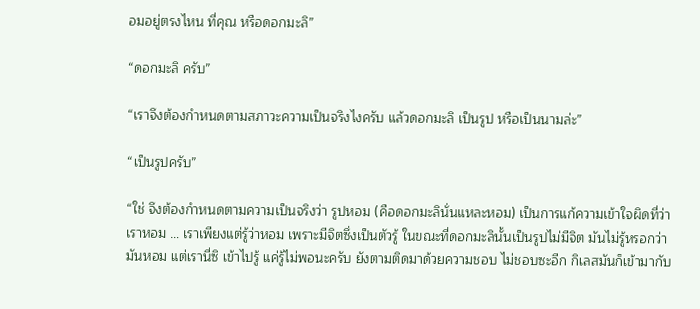อมอยู่ตรงไหน ที่คุณ หรือดอกมะลิ”

“ดอกมะลิ ครับ”

“เราจึงต้องกำหนดตามสภาวะความเป็นจริงไงครับ แล้วดอกมะลิ เป็นรูป หรือเป็นนามล่ะ”

“เป็นรูปครับ”

“ใช่ จึงต้องกำหนดตามความเป็นจริงว่า รูปหอม (คือดอกมะลินั่นแหละหอม) เป็นการแก้ความเข้าใจผิดที่ว่า เราหอม … เราเพียงแต่รู้ว่าหอม เพราะมีจิตซึ่งเป็นตัวรู้ ในขณะที่ดอกมะลินั้นเป็นรูปไม่มีจิต มันไม่รู้หรอกว่ามันหอม แต่เรานี่ซิ เข้าไปรู้ แค่รู้ไม่พอนะครับ ยังตามติดมาด้วยความชอบ ไม่ชอบซะอีก กิเลสมันก็เข้ามากับ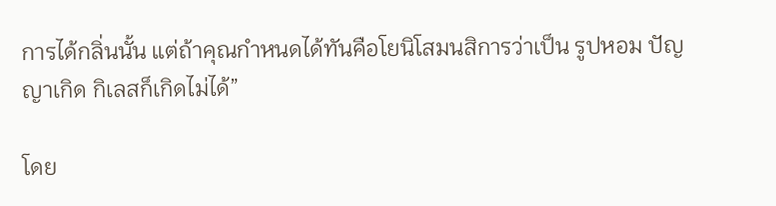การได้กลิ่นนั้น แต่ถ้าคุณกำหนดได้ทันคือโยนิโสมนสิการว่าเป็น รูปหอม ปัญญาเกิด กิเลสก็เกิดไม่ได้”

โดย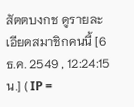สัตตบงกช ดูรายละเอียดสมาชิกคนนี้ [6 ธ.ค. 2549 , 12:24:15 น.] ( IP =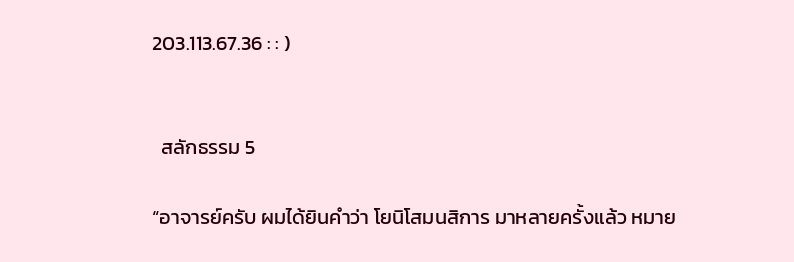203.113.67.36 : : )


  สลักธรรม 5

“อาจารย์ครับ ผมได้ยินคำว่า โยนิโสมนสิการ มาหลายครั้งแล้ว หมาย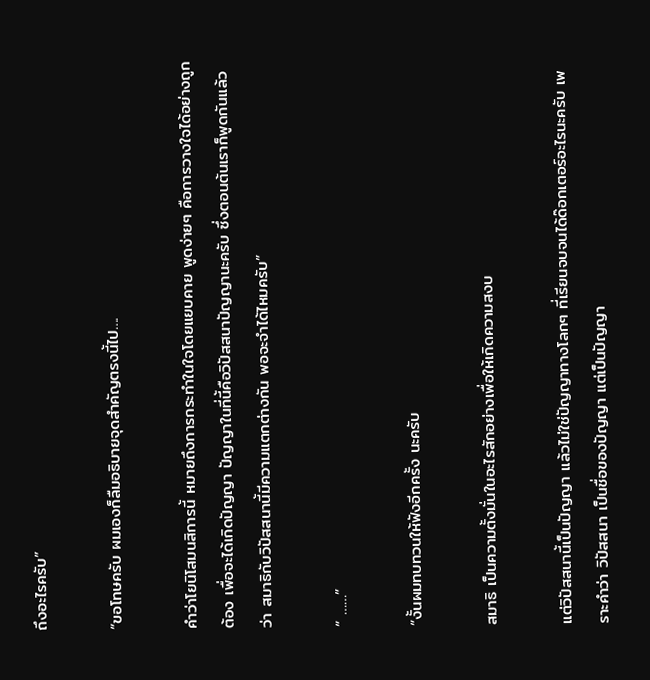ถึงอะไรครับ”

“ขอโทษครับ ผมเองก็ลืมอธิบายจุดสำคัญตรงนี้ไป….

คำว่าโยนิโสมนสิการนี้ หมายถึงการกระทำในใจโดยแยบคาย พูดง่ายๆ คือการวางใจได้อย่างถูกต้อง เพื่อจะได้เกิดปัญญา ปัญญาในที่นี้คือวิปัสสนาปัญญานะครับ ซึ่งตอนต้นเราก็พูดกันแล้วว่า สมาธิกับวิปัสสนานี้มีความแตกต่างกัน พอจะจำได้ไหมครับ”

“ ……”

“งั้นผมทบทวนให้ฟังอีกครั้ง นะครับ

สมาธิ เป็นความตั้งมั่นในอะไรสักอย่างเพื่อให้เกิดความสงบ

แต่วิปัสสนานี้เป็นปัญญา แล้วไม่ใช่ปัญญาทางโลกๆ ที่เรียนจบจนได้ด๊อกเตอร์อะไรนะครับ เพราะคำว่า วิปัสสนา เป็นชื่อของปัญญา แต่เป็นปัญญา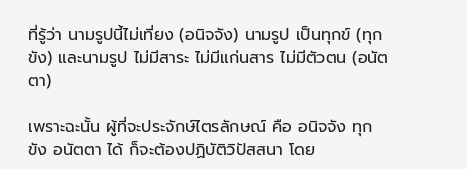ที่รู้ว่า นามรูปนี้ไม่เที่ยง (อนิจจัง) นามรูป เป็นทุกข์ (ทุกขัง) และนามรูป ไม่มีสาระ ไม่มีแก่นสาร ไม่มีตัวตน (อนัตตา)

เพราะฉะนั้น ผู้ที่จะประจักษ์ไตรลักษณ์ คือ อนิจจัง ทุกขัง อนัตตา ได้ ก็จะต้องปฏิบัติวิปัสสนา โดย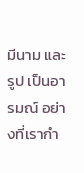มีนาม และรูป เป็นอารมณ์ อย่างที่เรากำ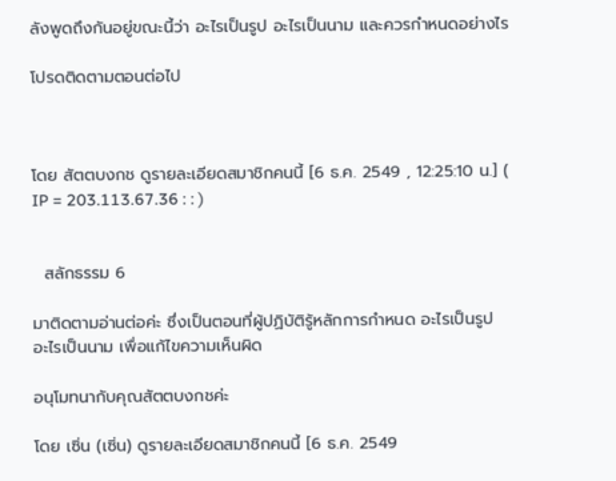ลังพูดถึงกันอยู่ขณะนี้ว่า อะไรเป็นรูป อะไรเป็นนาม และควรกำหนดอย่างไร

โปรดติดตามตอนต่อไป



โดย สัตตบงกช ดูรายละเอียดสมาชิกคนนี้ [6 ธ.ค. 2549 , 12:25:10 น.] ( IP = 203.113.67.36 : : )


  สลักธรรม 6

มาติดตามอ่านต่อค่ะ ซึ่งเป็นตอนที่ผู้ปฏิบัติรู้หลักการกำหนด อะไรเป็นรูป อะไรเป็นนาม เพื่อแก้ไขความเห็นผิด

อนุโมทนากับคุณสัตตบงกชค่ะ

โดย เซิ่น (เซิ่น) ดูรายละเอียดสมาชิกคนนี้ [6 ธ.ค. 2549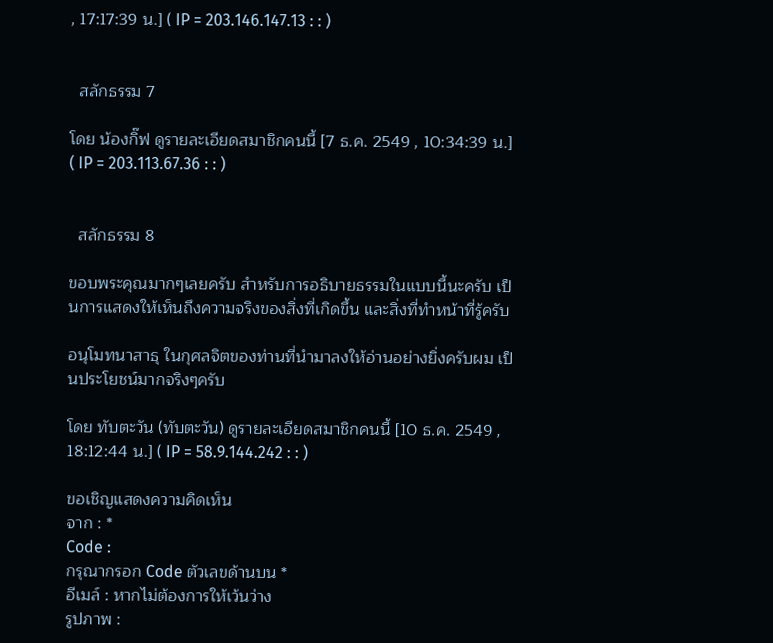, 17:17:39 น.] ( IP = 203.146.147.13 : : )


  สลักธรรม 7

โดย น้องกิ๊ฟ ดูรายละเอียดสมาชิกคนนี้ [7 ธ.ค. 2549 , 10:34:39 น.] ( IP = 203.113.67.36 : : )


  สลักธรรม 8

ขอบพระคุณมากๆเลยครับ สำหรับการอธิบายธรรมในแบบนี้นะครับ เป็นการแสดงให้เห็นถึงความจริงของสิ่งที่เกิดขึ้น และสิ่งที่ทำหน้าที่รู้ครับ

อนุโมทนาสาธุ ในกุศลจิตของท่านที่นำมาลงให้อ่านอย่างยิ่งครับผม เป็นประโยชน์มากจริงๆครับ

โดย ทับตะวัน (ทับตะวัน) ดูรายละเอียดสมาชิกคนนี้ [10 ธ.ค. 2549 , 18:12:44 น.] ( IP = 58.9.144.242 : : )

ขอเชิญแสดงความคิดเห็น
จาก : *
Code :
กรุณากรอก Code ตัวเลขด้านบน *
อีเมล์ : หากไม่ต้องการให้เว้นว่าง
รูปภาพ :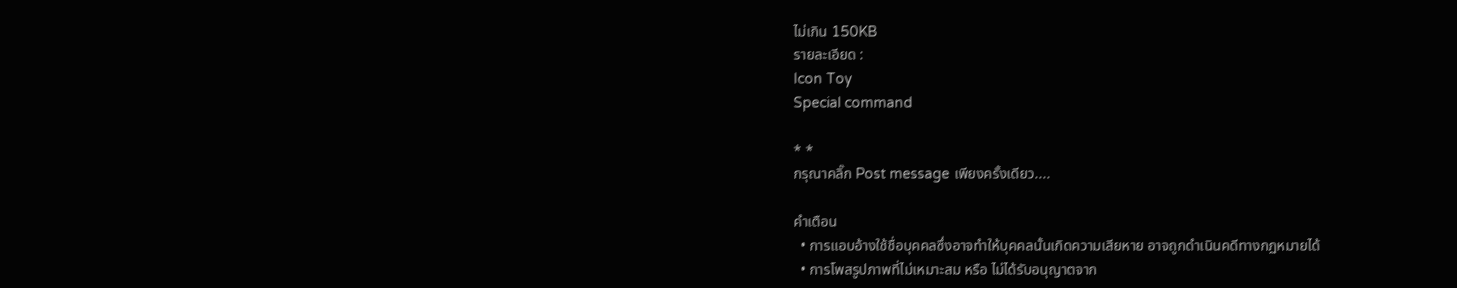ไม่เกิน 150KB
รายละเอียด :
Icon Toy
Special command

* *
กรุณาคลิ๊ก Post message เพียงครั้งเดียว....

คำเตือน
  • การแอบอ้างใช้ชื่อบุคคลซึ่งอาจทำให้บุคคลนั้นเกิดความเสียหาย อาจถูกดำเนินคดีทางกฏหมายได้
  • การโพสรูปภาพที่ไม่เหมาะสม หรือ ไม่ได้รับอนุญาตจาก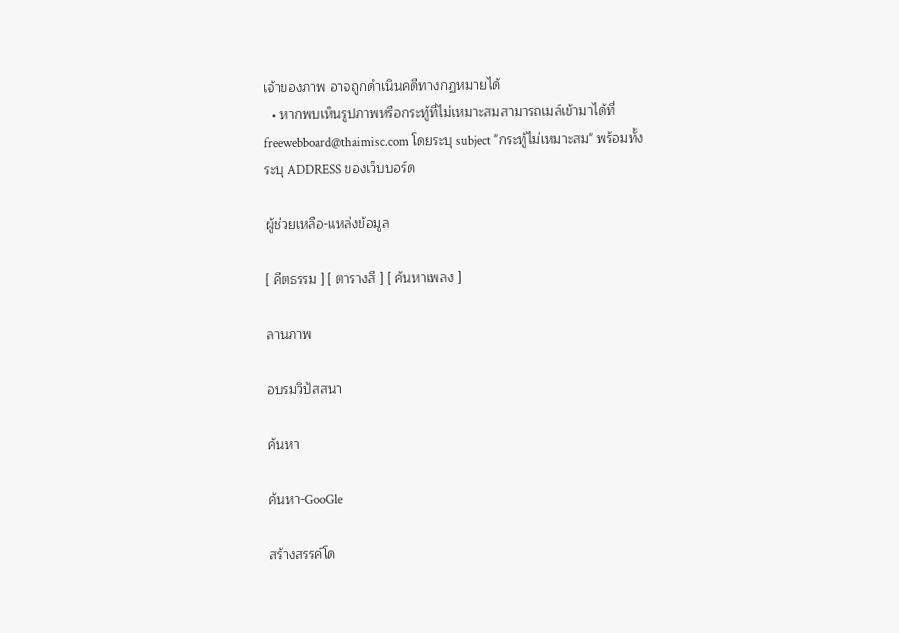เจ้าของภาพ อาจถูกดำเนินคดีทางกฏหมายได้
  • หากพบเห็นรูปภาพหรือกระทู้ที่ไม่เหมาะสมสามารถเมล์เข้ามาได้ที่ freewebboard@thaimisc.com โดยระบุ subject "กระทู้ไม่เหมาะสม" พร้อมทั้งระบุ ADDRESS ของเว็บบอร์ด

ผู้ช่วยเหลือ-แหล่งข้อมูล

[ คีตธรรม ] [ ตารางสี ] [ ค้นหาเพลง ]

ลานภาพ

อบรมวิปัสสนา

ค้นหา

ค้นหา-GooGle

สร้างสรรค์โด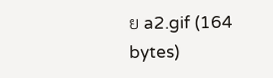ย a2.gif (164 bytes)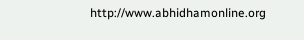http://www.abhidhamonline.org